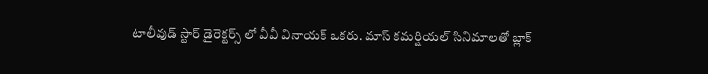టాలీవుడ్ స్టార్ డైరెక్టర్స్ లో వీవీ వినాయక్ ఒకరు. మాస్ కమర్షియల్ సినిమాలతో బ్లాక్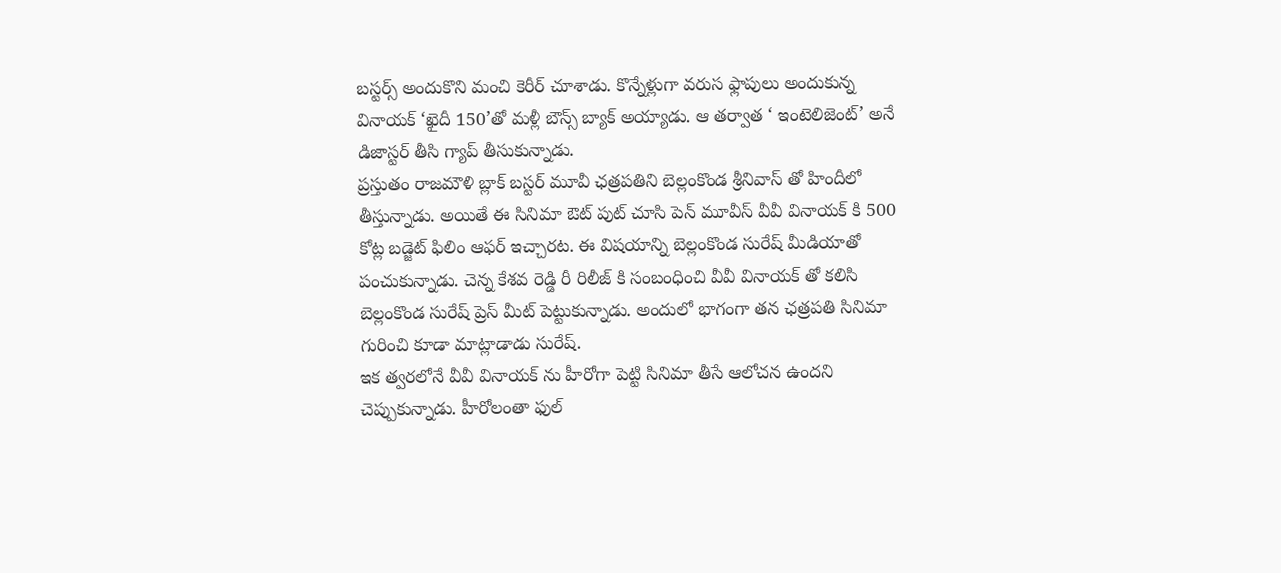బస్టర్స్ అందుకొని మంచి కెరీర్ చూశాడు. కొన్నేళ్లుగా వరుస ఫ్లాపులు అందుకున్న వినాయక్ ‘ఖైదీ 150’తో మళ్లీ బౌన్స్ బ్యాక్ అయ్యాడు. ఆ తర్వాత ‘ ఇంటెలిజెంట్’ అనే డిజాస్టర్ తీసి గ్యాప్ తీసుకున్నాడు.
ప్రస్తుతం రాజమౌళి బ్లాక్ బస్టర్ మూవీ ఛత్రపతిని బెల్లంకొండ శ్రీనివాస్ తో హిందీలో తీస్తున్నాడు. అయితే ఈ సినిమా ఔట్ పుట్ చూసి పెన్ మూవీస్ వీవీ వినాయక్ కి 500 కోట్ల బడ్జెట్ ఫిలిం ఆఫర్ ఇచ్చారట. ఈ విషయాన్ని బెల్లంకొండ సురేష్ మీడియాతో పంచుకున్నాడు. చెన్న కేశవ రెడ్డి రీ రిలీజ్ కి సంబంధించి వీవీ వినాయక్ తో కలిసి బెల్లంకొండ సురేష్ ప్రెస్ మీట్ పెట్టుకున్నాడు. అందులో భాగంగా తన ఛత్రపతి సినిమా గురించి కూడా మాట్లాడాడు సురేష్.
ఇక త్వరలోనే వీవీ వినాయక్ ను హీరోగా పెట్టి సినిమా తీసే ఆలోచన ఉందని చెప్పుకున్నాడు. హీరోలంతా ఫుల్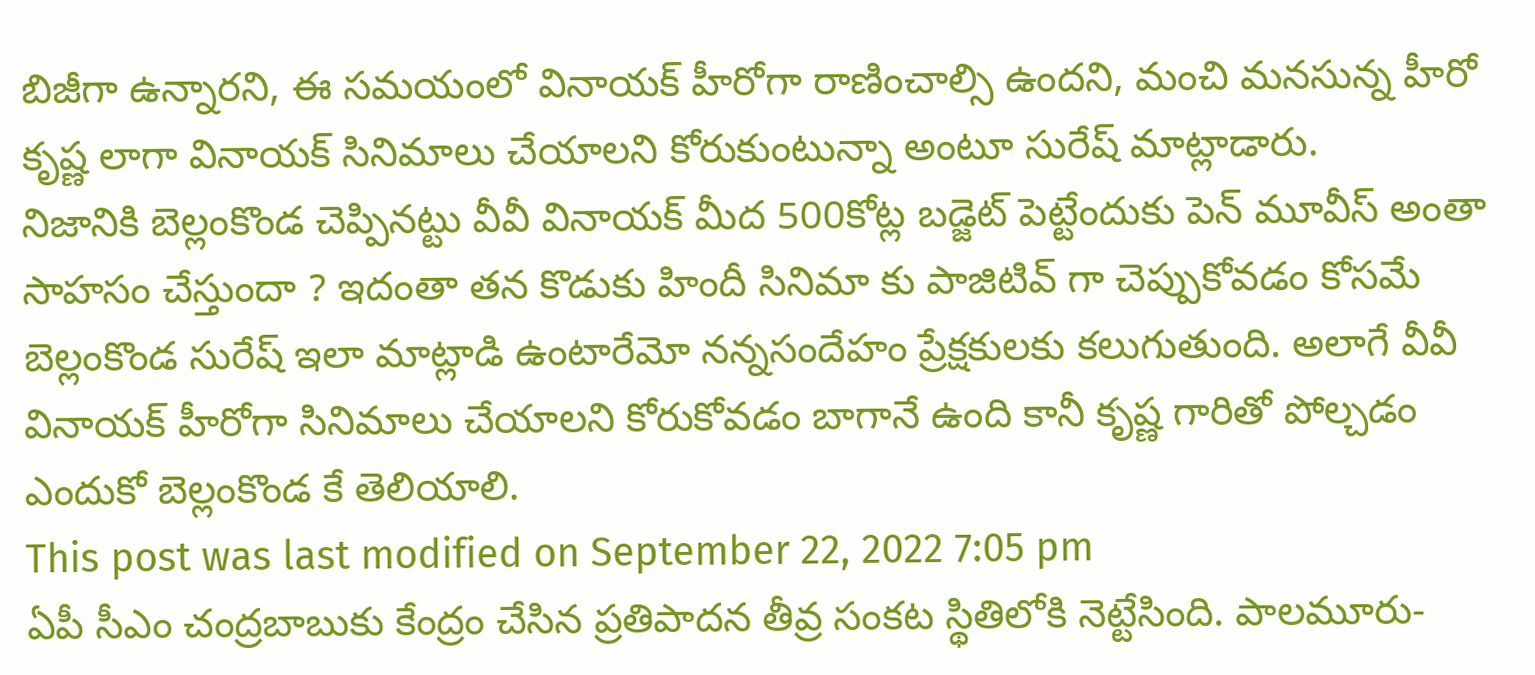బిజీగా ఉన్నారని, ఈ సమయంలో వినాయక్ హీరోగా రాణించాల్సి ఉందని, మంచి మనసున్న హీరో కృష్ణ లాగా వినాయక్ సినిమాలు చేయాలని కోరుకుంటున్నా అంటూ సురేష్ మాట్లాడారు.
నిజానికి బెల్లంకొండ చెప్పినట్టు వీవీ వినాయక్ మీద 500కోట్ల బడ్జెట్ పెట్టేందుకు పెన్ మూవీస్ అంతా సాహసం చేస్తుందా ? ఇదంతా తన కొడుకు హిందీ సినిమా కు పాజిటివ్ గా చెప్పుకోవడం కోసమే బెల్లంకొండ సురేష్ ఇలా మాట్లాడి ఉంటారేమో నన్నసందేహం ప్రేక్షకులకు కలుగుతుంది. అలాగే వీవీ వినాయక్ హీరోగా సినిమాలు చేయాలని కోరుకోవడం బాగానే ఉంది కానీ కృష్ణ గారితో పోల్చడం ఎందుకో బెల్లంకొండ కే తెలియాలి.
This post was last modified on September 22, 2022 7:05 pm
ఏపీ సీఎం చంద్రబాబుకు కేంద్రం చేసిన ప్రతిపాదన తీవ్ర సంకట స్థితిలోకి నెట్టేసింది. పాలమూరు-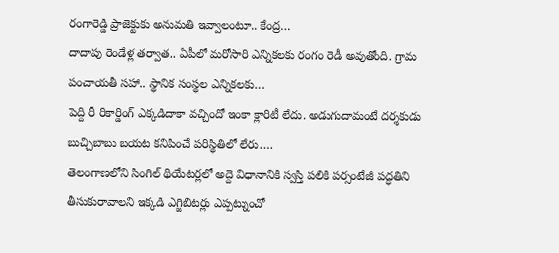రంగారెడ్డి ప్రాజెక్టుకు అనుమతి ఇవ్వాలంటూ.. కేంద్ర…
దాదాపు రెండేళ్ల తర్వాత.. ఏపీలో మరోసారి ఎన్నికలకు రంగం రెడీ అవుతోంది. గ్రామ పంచాయతీ సహా.. స్థానిక సంస్థల ఎన్నికలకు…
పెద్ది రీ రికార్డింగ్ ఎక్కడిదాకా వచ్చిందో ఇంకా క్లారిటీ లేదు. అడుగుదామంటే దర్శకుడు బుచ్చిబాబు బయట కనిపించే పరిస్థితిలో లేరు.…
తెలంగాణలోని సింగిల్ థియేటర్లలో అద్దె విధానానికి స్వస్తి పలికి పర్సంటేజీ పద్ధతిని తీసుకురావాలని ఇక్కడి ఎగ్జిబిటర్లు ఎప్పట్నుంచో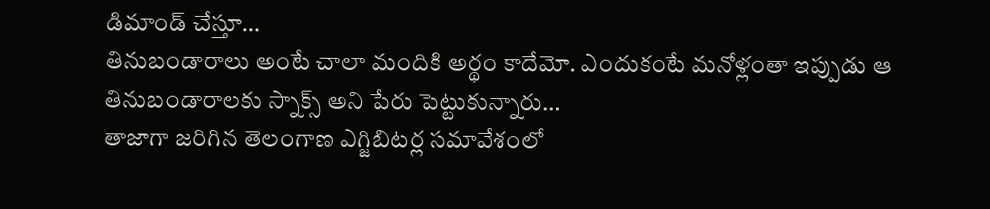డిమాండ్ చేస్తూ…
తినుబండారాలు అంటే చాలా మందికి అర్థం కాదేమో. ఎందుకంటే మనోళ్లంతా ఇప్పుడు ఆ తినుబండారాలకు స్నాక్స్ అని పేరు పెట్టుకున్నారు…
తాజాగా జరిగిన తెలంగాణ ఎగ్జిబిటర్ల సమావేశంలో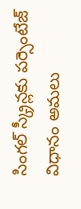సింగల్ స్క్రీన్లకు పర్సెంటేజ్ విధానం అమలు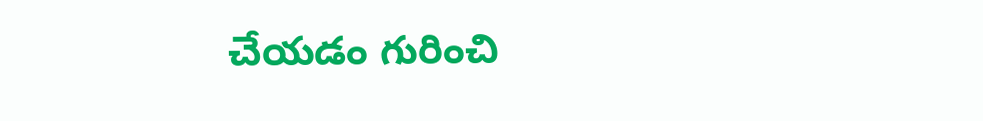చేయడం గురించి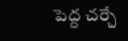పెద్ద చర్చే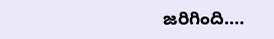జరిగింది.…